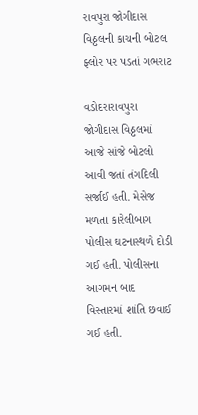રાવપુરા જોગીદાસ વિઠ્ઠલની કાચની બોટલ ફ્લોર પર પડતાં ગભરાટ

વડોદરારાવપુરા જોગીદાસ વિઠ્ઠલમાં આજે સાંજે બોટલો આવી જતાં તંગદિલી સર્જાઈ હતી. મેસેજ મળતા કારેલીબાગ પોલીસ ઘટનાસ્થળે દોડી ગઈ હતી. પોલીસના આગમન બાદ વિસ્તારમાં શાંતિ છવાઈ ગઈ હતી.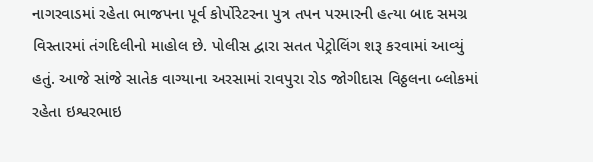નાગરવાડમાં રહેતા ભાજપના પૂર્વ કોર્પોરેટરના પુત્ર તપન પરમારની હત્યા બાદ સમગ્ર વિસ્તારમાં તંગદિલીનો માહોલ છે. પોલીસ દ્વારા સતત પેટ્રોલિંગ શરૂ કરવામાં આવ્યું હતું. આજે સાંજે સાતેક વાગ્યાના અરસામાં રાવપુરા રોડ જોગીદાસ વિઠ્ઠલના બ્લોકમાં રહેતા ઇશ્વરભાઇ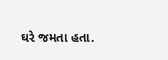ઘરે જમતા હતા.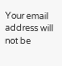Your email address will not be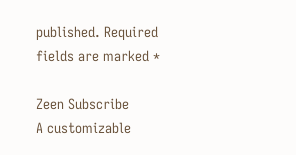published. Required fields are marked *

Zeen Subscribe
A customizable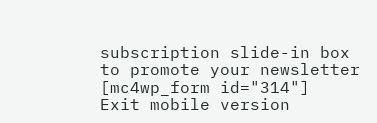subscription slide-in box to promote your newsletter
[mc4wp_form id="314"]
Exit mobile version